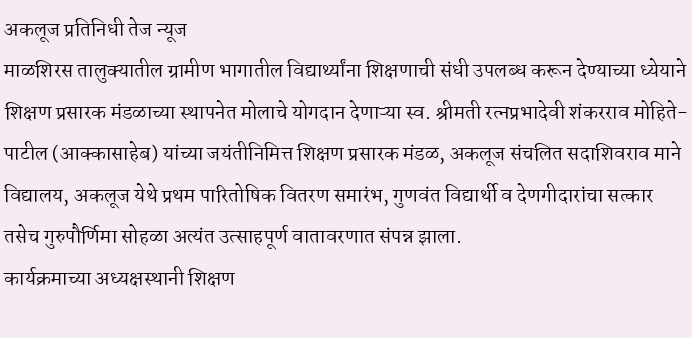अकलूज प्रतिनिधी तेज न्यूज
माळशिरस तालुक्यातील ग्रामीण भागातील विद्यार्थ्यांना शिक्षणाची संधी उपलब्ध करून देण्याच्या ध्येयाने शिक्षण प्रसारक मंडळाच्या स्थापनेत मोलाचे योगदान देणाऱ्या स्व. श्रीमती रत्नप्रभादेवी शंकरराव मोहिते-पाटील (आक्कासाहेब) यांच्या जयंतीनिमित्त शिक्षण प्रसारक मंडळ, अकलूज संचलित सदाशिवराव माने विद्यालय, अकलूज येथे प्रथम पारितोषिक वितरण समारंभ, गुणवंत विद्यार्थी व देणगीदारांचा सत्कार तसेच गुरुपौर्णिमा सोहळा अत्यंत उत्साहपूर्ण वातावरणात संपन्न झाला.
कार्यक्रमाच्या अध्यक्षस्थानी शिक्षण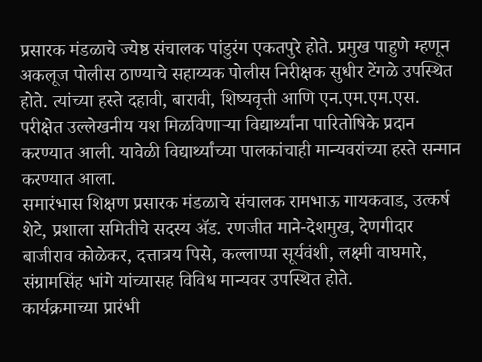प्रसारक मंडळाचे ज्येष्ठ संचालक पांडुरंग एकतपुरे होते. प्रमुख पाहुणे म्हणून अकलूज पोलीस ठाण्याचे सहाय्यक पोलीस निरीक्षक सुधीर टेंगळे उपस्थित होते. त्यांच्या हस्ते दहावी, बारावी, शिष्यवृत्ती आणि एन.एम.एम.एस. परीक्षेत उल्लेखनीय यश मिळविणाऱ्या विद्यार्थ्यांना पारितोषिके प्रदान करण्यात आली. यावेळी विद्यार्थ्यांच्या पालकांचाही मान्यवरांच्या हस्ते सन्मान करण्यात आला.
समारंभास शिक्षण प्रसारक मंडळाचे संचालक रामभाऊ गायकवाड, उत्कर्ष शेटे, प्रशाला समितीचे सदस्य ॲड. रणजीत माने-देशमुख, देणगीदार बाजीराव कोळेकर, दत्तात्रय पिसे, कल्लाप्पा सूर्यवंशी, लक्ष्मी वाघमारे, संग्रामसिंह भांगे यांच्यासह विविध मान्यवर उपस्थित होते.
कार्यक्रमाच्या प्रारंभी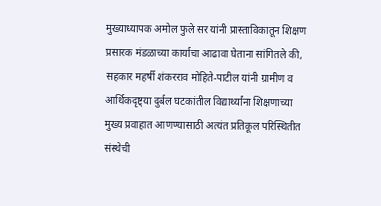मुख्याध्यापक अमोल फुले सर यांनी प्रास्ताविकातून शिक्षण प्रसारक मंडळाच्या कार्याचा आढावा घेताना सांगितले की, सहकार महर्षी शंकरराव मोहिते-पाटील यांनी ग्रामीण व आर्थिकदृष्ट्या दुर्बल घटकांतील विद्यार्थ्यांना शिक्षणाच्या मुख्य प्रवाहात आणण्यासाठी अत्यंत प्रतिकूल परिस्थितीत संस्थेची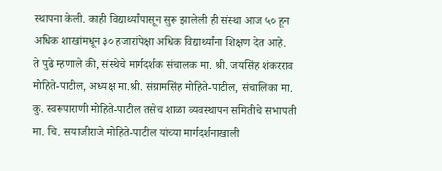स्थापना केली. काही विद्यार्थ्यांपासून सुरू झालेली ही संस्था आज ५० हून अधिक शाखांमधून ३० हजारांपेक्षा अधिक विद्यार्थ्यांना शिक्षण देत आहे.
ते पुढे म्हणाले की, संस्थेचे मार्गदर्शक संचालक मा. श्री. जयसिंह शंकरराव मोहिते-पाटील, अध्यक्ष मा.श्री. संग्रामसिंह मोहिते-पाटील, संचालिका मा. कु. स्वरूपाराणी मोहिते-पाटील तसेच शाळा व्यवस्थापन समितीचे सभापती मा. चि. सयाजीराजे मोहिते-पाटील यांच्या मार्गदर्शनाखाली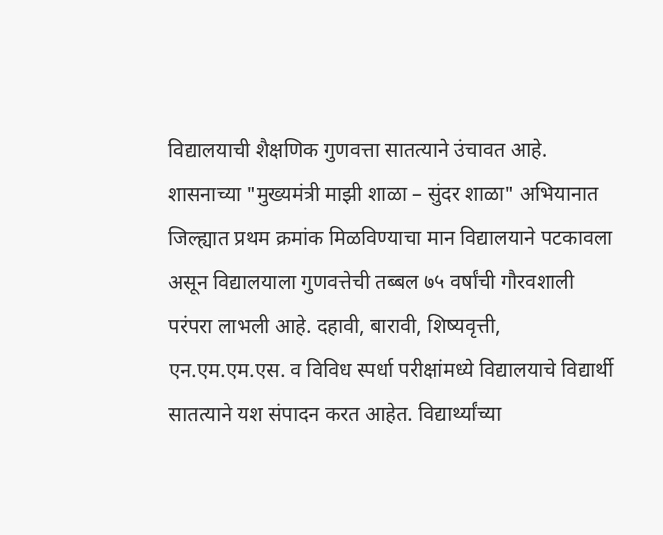विद्यालयाची शैक्षणिक गुणवत्ता सातत्याने उंचावत आहे. शासनाच्या "मुख्यमंत्री माझी शाळा – सुंदर शाळा" अभियानात जिल्ह्यात प्रथम क्रमांक मिळविण्याचा मान विद्यालयाने पटकावला असून विद्यालयाला गुणवत्तेची तब्बल ७५ वर्षांची गौरवशाली परंपरा लाभली आहे. दहावी, बारावी, शिष्यवृत्ती, एन.एम.एम.एस. व विविध स्पर्धा परीक्षांमध्ये विद्यालयाचे विद्यार्थी सातत्याने यश संपादन करत आहेत. विद्यार्थ्यांच्या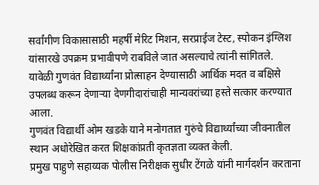सर्वांगीण विकासासाठी महर्षी मेरिट मिशन, सरप्राईज टेस्ट, स्पोकन इंग्लिश यांसारखे उपक्रम प्रभावीपणे राबविले जात असल्याचे त्यांनी सांगितले.
यावेळी गुणवंत विद्यार्थ्यांना प्रोत्साहन देण्यासाठी आर्थिक मदत व बक्षिसे उपलब्ध करून देणाऱ्या देणगीदारांचाही मान्यवरांच्या हस्ते सत्कार करण्यात आला.
गुणवंत विद्यार्थी ओम खडके याने मनोगतात गुरुंचे विद्यार्थ्यांच्या जीवनातील स्थान अधोरेखित करत शिक्षकांप्रती कृतज्ञता व्यक्त केली.
प्रमुख पाहुणे सहाय्यक पोलीस निरीक्षक सुधीर टेंगळे यांनी मार्गदर्शन करताना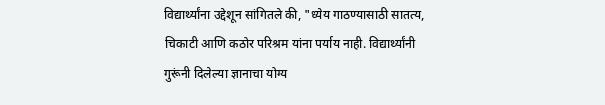विद्यार्थ्यांना उद्देशून सांगितले की, "ध्येय गाठण्यासाठी सातत्य, चिकाटी आणि कठोर परिश्रम यांना पर्याय नाही. विद्यार्थ्यांनी गुरूंनी दिलेल्या ज्ञानाचा योग्य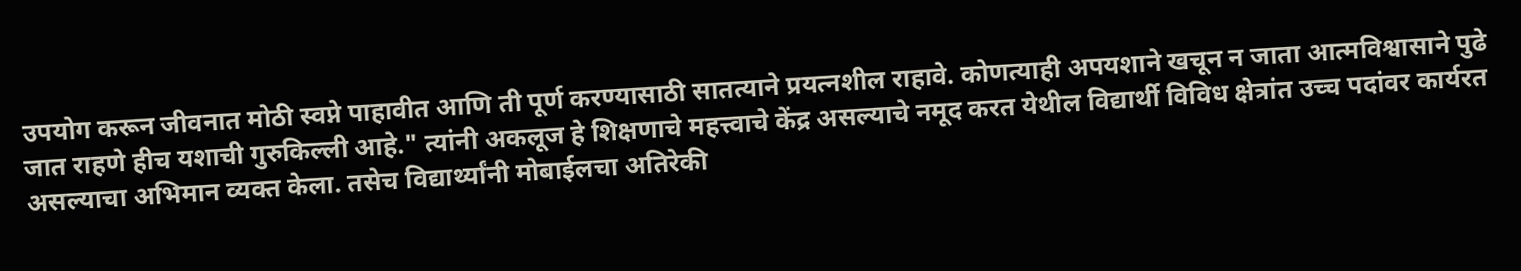उपयोग करून जीवनात मोठी स्वप्ने पाहावीत आणि ती पूर्ण करण्यासाठी सातत्याने प्रयत्नशील राहावे. कोणत्याही अपयशाने खचून न जाता आत्मविश्वासाने पुढे जात राहणे हीच यशाची गुरुकिल्ली आहे." त्यांनी अकलूज हे शिक्षणाचे महत्त्वाचे केंद्र असल्याचे नमूद करत येथील विद्यार्थी विविध क्षेत्रांत उच्च पदांवर कार्यरत असल्याचा अभिमान व्यक्त केला. तसेच विद्यार्थ्यांनी मोबाईलचा अतिरेकी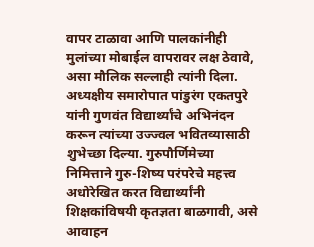वापर टाळावा आणि पालकांनीही मुलांच्या मोबाईल वापरावर लक्ष ठेवावे, असा मौलिक सल्लाही त्यांनी दिला.
अध्यक्षीय समारोपात पांडुरंग एकतपुरे यांनी गुणवंत विद्यार्थ्यांचे अभिनंदन करून त्यांच्या उज्ज्वल भवितव्यासाठी शुभेच्छा दिल्या. गुरुपौर्णिमेच्या निमित्ताने गुरु-शिष्य परंपरेचे महत्त्व अधोरेखित करत विद्यार्थ्यांनी शिक्षकांविषयी कृतज्ञता बाळगावी, असे आवाहन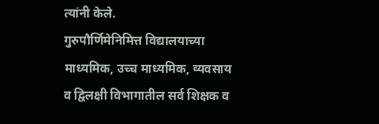त्यांनी केले.
गुरुपौर्णिमेनिमित्त विद्यालयाच्या माध्यमिक, उच्च माध्यमिक, व्यवसाय व द्विलक्षी विभागातील सर्व शिक्षक व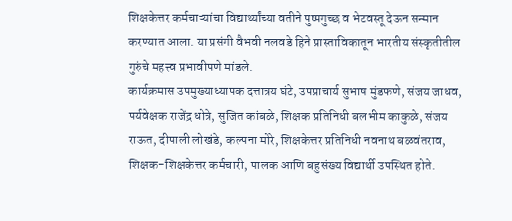शिक्षकेत्तर कर्मचाऱ्यांचा विद्यार्थ्यांच्या वतीने पुष्पगुच्छ व भेटवस्तू देऊन सन्मान करण्यात आला. या प्रसंगी वैभवी नलवडे हिने प्रास्ताविकातून भारतीय संस्कृतीतील गुरुंचे महत्त्व प्रभावीपणे मांडले.
कार्यक्रमास उपमुख्याध्यापक दत्तात्रय घंटे, उपप्राचार्य सुभाष मुंडफणे, संजय जाधव, पर्यवेक्षक राजेंद्र धोत्रे, सुजित कांबळे, शिक्षक प्रतिनिधी बलभीम काकुळे, संजय राऊत, दीपाली लोखंडे, कल्पना मोरे, शिक्षकेत्तर प्रतिनिधी नवनाथ बळवंतराव, शिक्षक-शिक्षकेत्तर कर्मचारी, पालक आणि बहुसंख्य विद्यार्थी उपस्थित होते.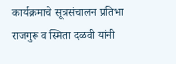कार्यक्रमाचे सूत्रसंचालन प्रतिभा राजगुरू व स्मिता दळवी यांनी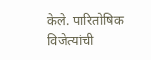केले. पारितोषिक विजेत्यांची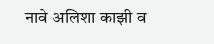नावे अलिशा काझी व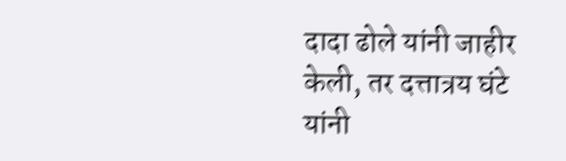दादा ढोले यांनी जाहीर केली, तर दत्तात्रय घंटे यांनी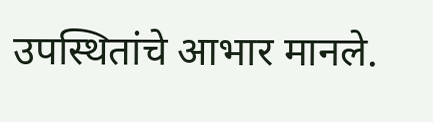उपस्थितांचे आभार मानले.